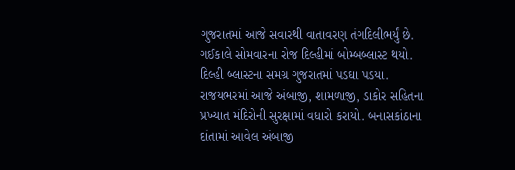ગુજરાતમાં આજે સવારથી વાતાવરણ તંગદિલીભર્યું છે. ગઈકાલે સોમવારના રોજ દિલ્હીમાં બોમ્બબ્લાસ્ટ થયો. દિલ્હી બ્લાસ્ટના સમગ્ર ગુજરાતમાં પડઘા પડયા. રાજયભરમાં આજે અંબાજી, શામળાજી, ડાકોર સહિતના પ્રખ્યાત મંદિરોની સુરક્ષામાં વધારો કરાયો. બનાસકાંઠાના દાંતામાં આવેલ અંબાજી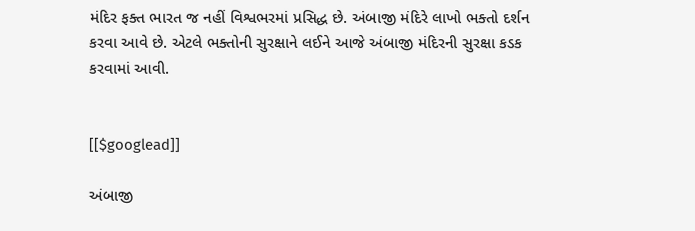મંદિર ફક્ત ભારત જ નહીં વિશ્વભરમાં પ્રસિદ્ધ છે. અંબાજી મંદિરે લાખો ભક્તો દર્શન કરવા આવે છે. એટલે ભક્તોની સુરક્ષાને લઈને આજે અંબાજી મંદિરની સુરક્ષા કડક કરવામાં આવી.


[[$googlead]]

અંબાજી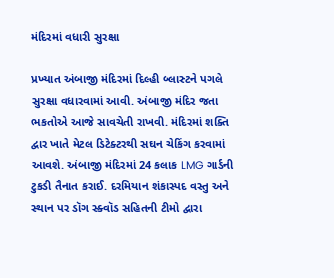મંદિરમાં વધારી સુરક્ષા

પ્રખ્યાત અંબાજી મંદિરમાં દિલ્હી બ્લાસ્ટને પગલે સુરક્ષા વધારવામાં આવી. અંબાજી મંદિર જતા ભકતોએ આજે સાવચેતી રાખવી. મંદિરમાં શક્તિ દ્વાર ખાતે મેટલ ડિટેક્ટરથી સઘન ચેકિંગ કરવામાં આવશે. અંબાજી મંદિરમાં 24 કલાક LMG ગાર્ડની ટુકડી તૈનાત કરાઈ. દરમિયાન શંકાસ્પદ વસ્તુ અને સ્થાન પર ડૉગ સ્ક્વૉડ સહિતની ટીમો દ્વારા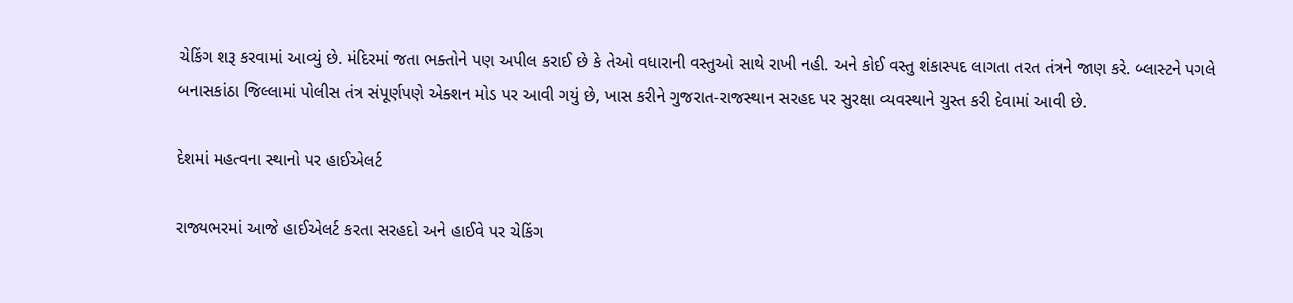ચેકિંગ શરૂ કરવામાં આવ્યું છે. મંદિરમાં જતા ભક્તોને પણ અપીલ કરાઈ છે કે તેઓ વધારાની વસ્તુઓ સાથે રાખી નહી. અને કોઈ વસ્તુ શંકાસ્પદ લાગતા તરત તંત્રને જાણ કરે. બ્લાસ્ટને પગલે બનાસકાંઠા જિલ્લામાં પોલીસ તંત્ર સંપૂર્ણપણે એક્શન મોડ પર આવી ગયું છે, ખાસ કરીને ગુજરાત-રાજસ્થાન સરહદ પર સુરક્ષા વ્યવસ્થાને ચુસ્ત કરી દેવામાં આવી છે.

દેશમાં મહત્વના સ્થાનો પર હાઈએલર્ટ

રાજ્યભરમાં આજે હાઈએલર્ટ કરતા સરહદો અને હાઈવે પર ચેકિંગ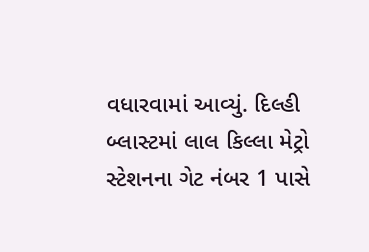વધારવામાં આવ્યું. દિલ્હી બ્લાસ્ટમાં લાલ કિલ્લા મેટ્રો સ્ટેશનના ગેટ નંબર 1 પાસે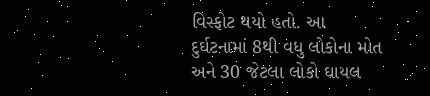વિસ્ફોટ થયો હતો. આ દુર્ઘટનામાં 8થી વધુ લોકોના મોત અને 30 જેટલા લોકો ઘાયલ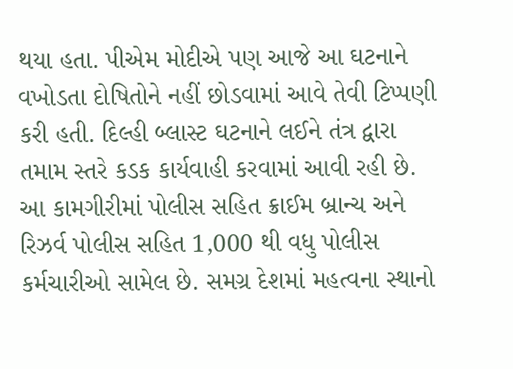થયા હતા. પીએમ મોદીએ પણ આજે આ ઘટનાને વખોડતા દોષિતોને નહીં છોડવામાં આવે તેવી ટિપ્પણી કરી હતી. દિલ્હી બ્લાસ્ટ ઘટનાને લઈને તંત્ર દ્વારા તમામ સ્તરે કડક કાર્યવાહી કરવામાં આવી રહી છે.  આ કામગીરીમાં પોલીસ સહિત ક્રાઈમ બ્રાન્ચ અને રિઝર્વ પોલીસ સહિત 1,000 થી વધુ પોલીસ કર્મચારીઓ સામેલ છે. સમગ્ર દેશમાં મહત્વના સ્થાનો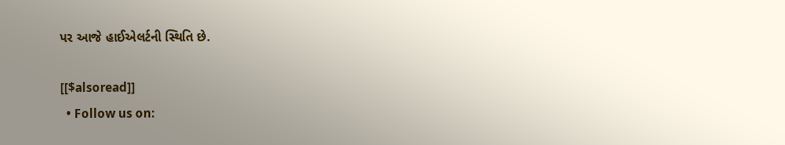પર આજે હાઈએલર્ટની સ્થિતિ છે.

[[$alsoread]]
  • Follow us on: